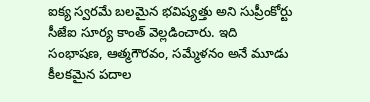ఐక్య స్వరమే బలమైన భవిష్యత్తు అని సుప్రీంకోర్టు సీజేఐ సూర్య కాంత్ వెల్లడించారు. ఇది సంభాషణ, ఆత్మగౌరవం, సమ్మేళనం అనే మూడు కీలకమైన పదాల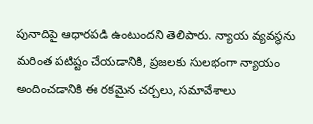పునాదిపై ఆధారపడి ఉంటుందని తెలిపారు. న్యాయ వ్యవస్థను మరింత పటిష్టం చేయడానికి, ప్రజలకు సులభంగా న్యాయం అందించడానికి ఈ రకమైన చర్చలు, సమావేశాలు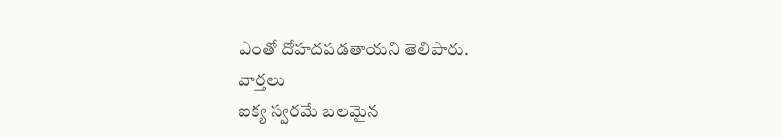ఎంతో దోహదపడతాయని తెలిపారు.
వార్తలు
ఐక్య స్వరమే బలమైన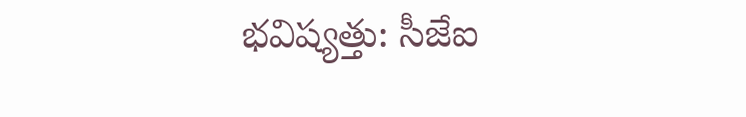భవిష్యత్తు: సీజేఐ